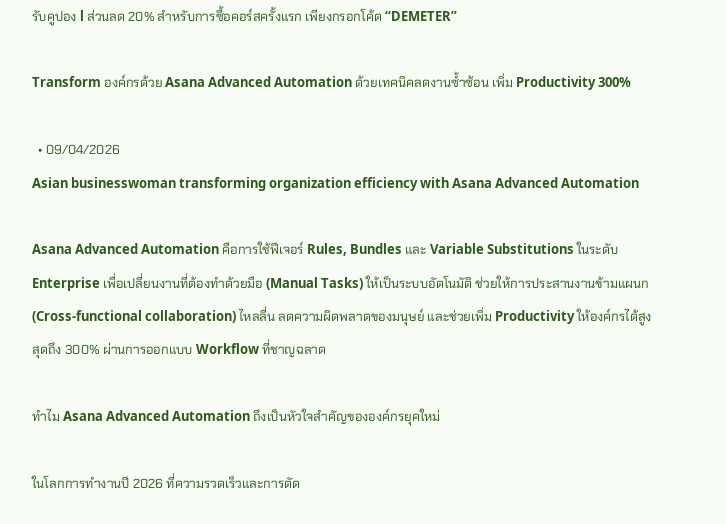รับคูปอง l ส่วนลด 20% สำหรับการซื้อคอร์สครั้งแรก เพียงกรอกโค้ด “DEMETER”

Transform องค์กรด้วย Asana Advanced Automation ด้วยเทคนิคลดงานซ้ำซ้อน เพิ่ม Productivity 300%

  • 09/04/2026
Asian businesswoman transforming organization efficiency with Asana Advanced Automation

Asana Advanced Automation คือการใช้ฟีเจอร์ Rules, Bundles และ Variable Substitutions ในระดับ Enterprise เพื่อเปลี่ยนงานที่ต้องทำด้วยมือ (Manual Tasks) ให้เป็นระบบอัตโนมัติ ช่วยให้การประสานงานข้ามแผนก (Cross-functional collaboration) ไหลลื่น ลดความผิดพลาดของมนุษย์ และช่วยเพิ่ม Productivity ให้องค์กรได้สูงสุดถึง 300% ผ่านการออกแบบ Workflow ที่ชาญฉลาด

ทำไม Asana Advanced Automation ถึงเป็นหัวใจสำคัญขององค์กรยุคใหม่

ในโลกการทำงานปี 2026 ที่ความรวดเร็วและการตัด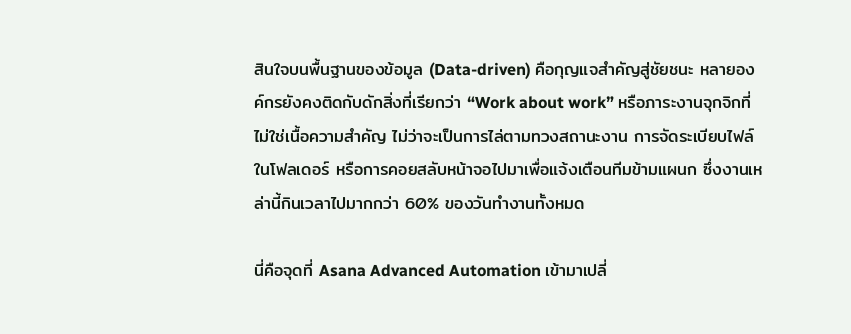สินใจบนพื้นฐานของข้อมูล (Data-driven) คือกุญแจสำคัญสู่ชัยชนะ หลายองค์กรยังคงติดกับดักสิ่งที่เรียกว่า “Work about work” หรือภาระงานจุกจิกที่ไม่ใช่เนื้อความสำคัญ ไม่ว่าจะเป็นการไล่ตามทวงสถานะงาน การจัดระเบียบไฟล์ในโฟลเดอร์ หรือการคอยสลับหน้าจอไปมาเพื่อแจ้งเตือนทีมข้ามแผนก ซึ่งงานเหล่านี้กินเวลาไปมากกว่า 60% ของวันทำงานทั้งหมด

นี่คือจุดที่ Asana Advanced Automation เข้ามาเปลี่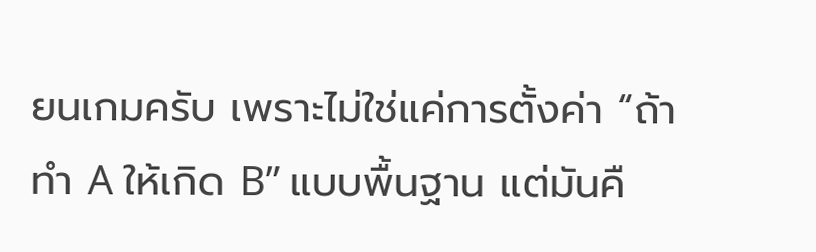ยนเกมครับ เพราะไม่ใช่แค่การตั้งค่า “ถ้าทำ A ให้เกิด B” แบบพื้นฐาน แต่มันคื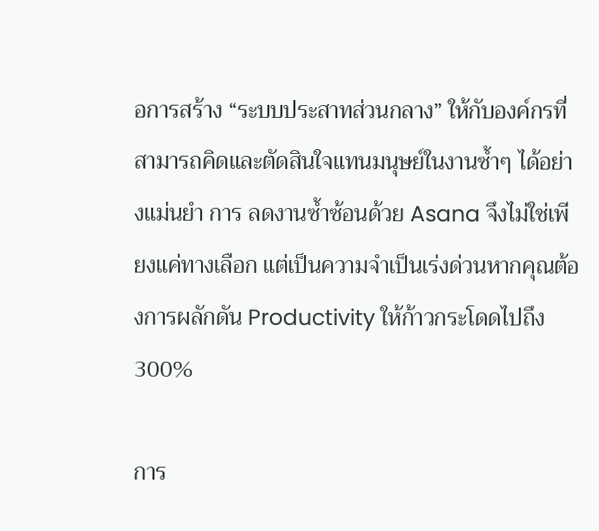อการสร้าง “ระบบประสาทส่วนกลาง” ให้กับองค์กรที่สามารถคิดและตัดสินใจแทนมนุษย์ในงานซ้ำๆ ได้อย่างแม่นยำ การ ลดงานซ้ำซ้อนด้วย Asana จึงไม่ใช่เพียงแค่ทางเลือก แต่เป็นความจำเป็นเร่งด่วนหากคุณต้องการผลักดัน Productivity ให้ก้าวกระโดดไปถึง 300%

การ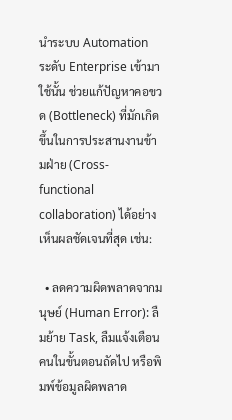นำระบบ Automation ระดับ Enterprise เข้ามาใช้นั้น ช่วยแก้ปัญหาคอขวด (Bottleneck) ที่มักเกิดขึ้นในการประสานงานข้ามฝ่าย (Cross-functional collaboration) ได้อย่างเห็นผลชัดเจนที่สุด เช่น:

  • ลดความผิดพลาดจากมนุษย์ (Human Error): ลืมย้าย Task, ลืมแจ้งเตือนคนในขั้นตอนถัดไป หรือพิมพ์ข้อมูลผิดพลาด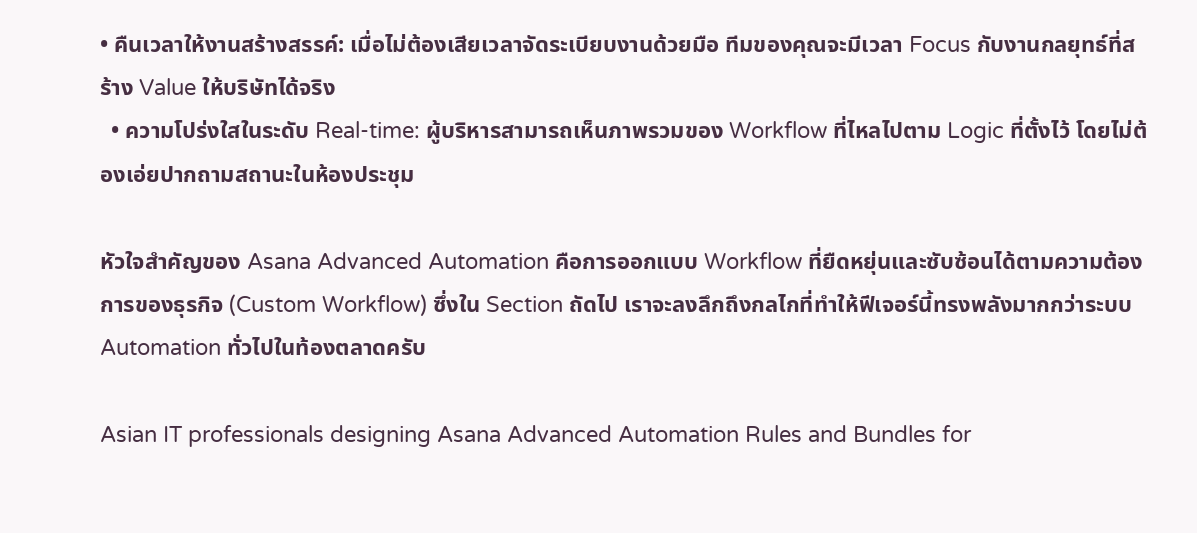• คืนเวลาให้งานสร้างสรรค์: เมื่อไม่ต้องเสียเวลาจัดระเบียบงานด้วยมือ ทีมของคุณจะมีเวลา Focus กับงานกลยุทธ์ที่สร้าง Value ให้บริษัทได้จริง
  • ความโปร่งใสในระดับ Real-time: ผู้บริหารสามารถเห็นภาพรวมของ Workflow ที่ไหลไปตาม Logic ที่ตั้งไว้ โดยไม่ต้องเอ่ยปากถามสถานะในห้องประชุม

หัวใจสำคัญของ Asana Advanced Automation คือการออกแบบ Workflow ที่ยืดหยุ่นและซับซ้อนได้ตามความต้องการของธุรกิจ (Custom Workflow) ซึ่งใน Section ถัดไป เราจะลงลึกถึงกลไกที่ทำให้ฟีเจอร์นี้ทรงพลังมากกว่าระบบ Automation ทั่วไปในท้องตลาดครับ

Asian IT professionals designing Asana Advanced Automation Rules and Bundles for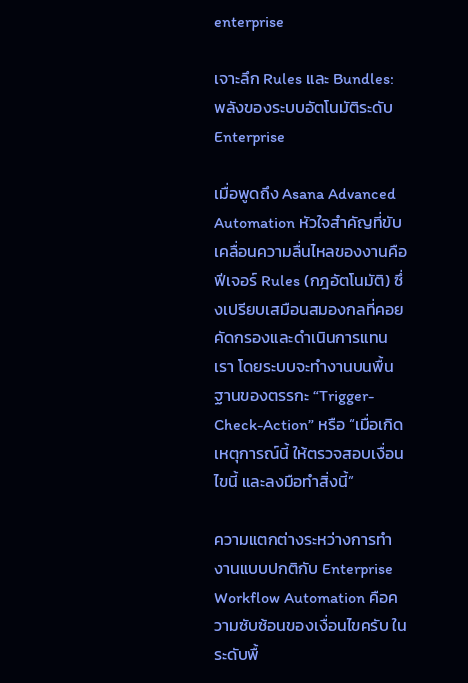enterprise

เจาะลึก Rules และ Bundles: พลังของระบบอัตโนมัติระดับ Enterprise

เมื่อพูดถึง Asana Advanced Automation หัวใจสำคัญที่ขับเคลื่อนความลื่นไหลของงานคือฟีเจอร์ Rules (กฎอัตโนมัติ) ซึ่งเปรียบเสมือนสมองกลที่คอยคัดกรองและดำเนินการแทนเรา โดยระบบจะทำงานบนพื้นฐานของตรรกะ “Trigger-Check-Action” หรือ “เมื่อเกิดเหตุการณ์นี้ ให้ตรวจสอบเงื่อนไขนี้ และลงมือทำสิ่งนี้”

ความแตกต่างระหว่างการทำงานแบบปกติกับ Enterprise Workflow Automation คือความซับซ้อนของเงื่อนไขครับ ในระดับพื้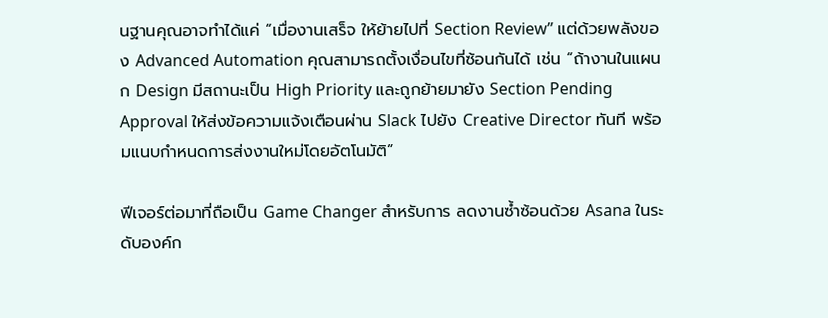นฐานคุณอาจทำได้แค่ “เมื่องานเสร็จ ให้ย้ายไปที่ Section Review” แต่ด้วยพลังของ Advanced Automation คุณสามารถตั้งเงื่อนไขที่ซ้อนกันได้ เช่น “ถ้างานในแผนก Design มีสถานะเป็น High Priority และถูกย้ายมายัง Section Pending Approval ให้ส่งข้อความแจ้งเตือนผ่าน Slack ไปยัง Creative Director ทันที พร้อมแนบกำหนดการส่งงานใหม่โดยอัตโนมัติ”

ฟีเจอร์ต่อมาที่ถือเป็น Game Changer สำหรับการ ลดงานซ้ำซ้อนด้วย Asana ในระดับองค์ก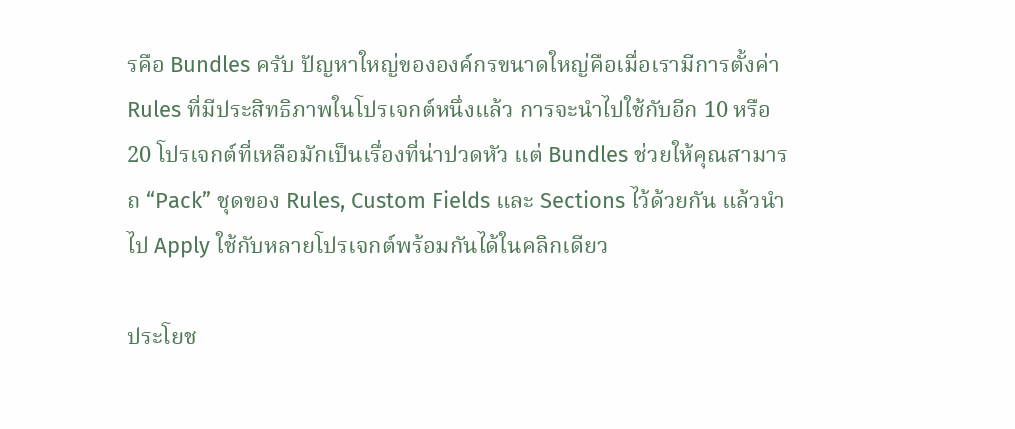รคือ Bundles ครับ ปัญหาใหญ่ขององค์กรขนาดใหญ่คือเมื่อเรามีการตั้งค่า Rules ที่มีประสิทธิภาพในโปรเจกต์หนึ่งแล้ว การจะนำไปใช้กับอีก 10 หรือ 20 โปรเจกต์ที่เหลือมักเป็นเรื่องที่น่าปวดหัว แต่ Bundles ช่วยให้คุณสามารถ “Pack” ชุดของ Rules, Custom Fields และ Sections ไว้ด้วยกัน แล้วนำไป Apply ใช้กับหลายโปรเจกต์พร้อมกันได้ในคลิกเดียว

ประโยช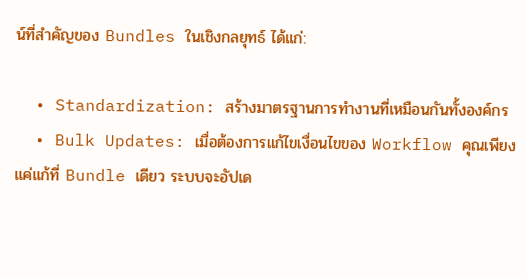น์ที่สำคัญของ Bundles ในเชิงกลยุทธ์ ได้แก่:

  • Standardization: สร้างมาตรฐานการทำงานที่เหมือนกันทั้งองค์กร
  • Bulk Updates: เมื่อต้องการแก้ไขเงื่อนไขของ Workflow คุณเพียงแค่แก้ที่ Bundle เดียว ระบบจะอัปเด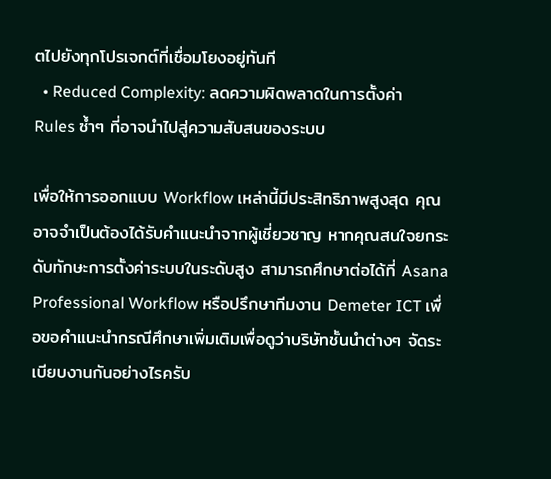ตไปยังทุกโปรเจกต์ที่เชื่อมโยงอยู่ทันที
  • Reduced Complexity: ลดความผิดพลาดในการตั้งค่า Rules ซ้ำๆ ที่อาจนำไปสู่ความสับสนของระบบ

เพื่อให้การออกแบบ Workflow เหล่านี้มีประสิทธิภาพสูงสุด คุณอาจจำเป็นต้องได้รับคำแนะนำจากผู้เชี่ยวชาญ หากคุณสนใจยกระดับทักษะการตั้งค่าระบบในระดับสูง สามารถศึกษาต่อได้ที่ Asana Professional Workflow หรือปรึกษาทีมงาน Demeter ICT เพื่อขอคำแนะนำกรณีศึกษาเพิ่มเติมเพื่อดูว่าบริษัทชั้นนำต่างๆ จัดระเบียบงานกันอย่างไรครับ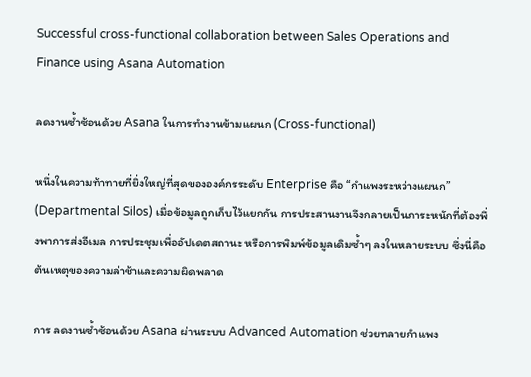Successful cross-functional collaboration between Sales Operations and Finance using Asana Automation

ลดงานซ้ำซ้อนด้วย Asana ในการทำงานข้ามแผนก (Cross-functional)

หนึ่งในความท้าทายที่ยิ่งใหญ่ที่สุดขององค์กรระดับ Enterprise คือ “กำแพงระหว่างแผนก” (Departmental Silos) เมื่อข้อมูลถูกเก็บไว้แยกกัน การประสานงานจึงกลายเป็นภาระหนักที่ต้องพึ่งพาการส่งอีเมล การประชุมเพื่ออัปเดตสถานะ หรือการพิมพ์ข้อมูลเดิมซ้ำๆ ลงในหลายระบบ ซึ่งนี่คือต้นเหตุของความล่าช้าและความผิดพลาด

การ ลดงานซ้ำซ้อนด้วย Asana ผ่านระบบ Advanced Automation ช่วยทลายกำแพง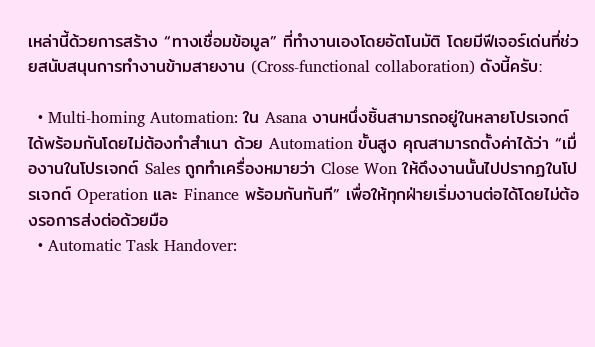เหล่านี้ด้วยการสร้าง “ทางเชื่อมข้อมูล” ที่ทำงานเองโดยอัตโนมัติ โดยมีฟีเจอร์เด่นที่ช่วยสนับสนุนการทำงานข้ามสายงาน (Cross-functional collaboration) ดังนี้ครับ:

  • Multi-homing Automation: ใน Asana งานหนึ่งชิ้นสามารถอยู่ในหลายโปรเจกต์ได้พร้อมกันโดยไม่ต้องทำสำเนา ด้วย Automation ขั้นสูง คุณสามารถตั้งค่าได้ว่า “เมื่องานในโปรเจกต์ Sales ถูกทำเครื่องหมายว่า Close Won ให้ดึงงานนั้นไปปรากฏในโปรเจกต์ Operation และ Finance พร้อมกันทันที” เพื่อให้ทุกฝ่ายเริ่มงานต่อได้โดยไม่ต้องรอการส่งต่อด้วยมือ
  • Automatic Task Handover: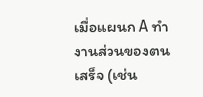เมื่อแผนก A ทำงานส่วนของตนเสร็จ (เช่น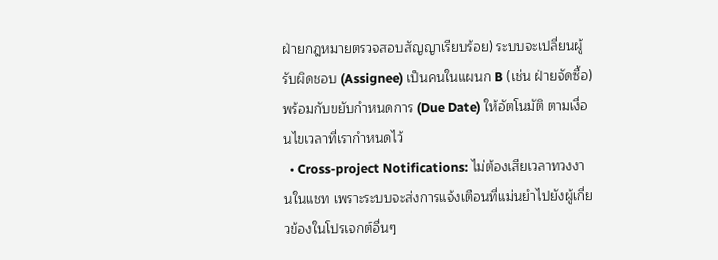ฝ่ายกฎหมายตรวจสอบสัญญาเรียบร้อย) ระบบจะเปลี่ยนผู้รับผิดชอบ (Assignee) เป็นคนในแผนก B (เช่น ฝ่ายจัดซื้อ) พร้อมกับขยับกำหนดการ (Due Date) ให้อัตโนมัติ ตามเงื่อนไขเวลาที่เรากำหนดไว้
  • Cross-project Notifications: ไม่ต้องเสียเวลาทวงงานในแชท เพราะระบบจะส่งการแจ้งเตือนที่แม่นยำไปยังผู้เกี่ยวข้องในโปรเจกต์อื่นๆ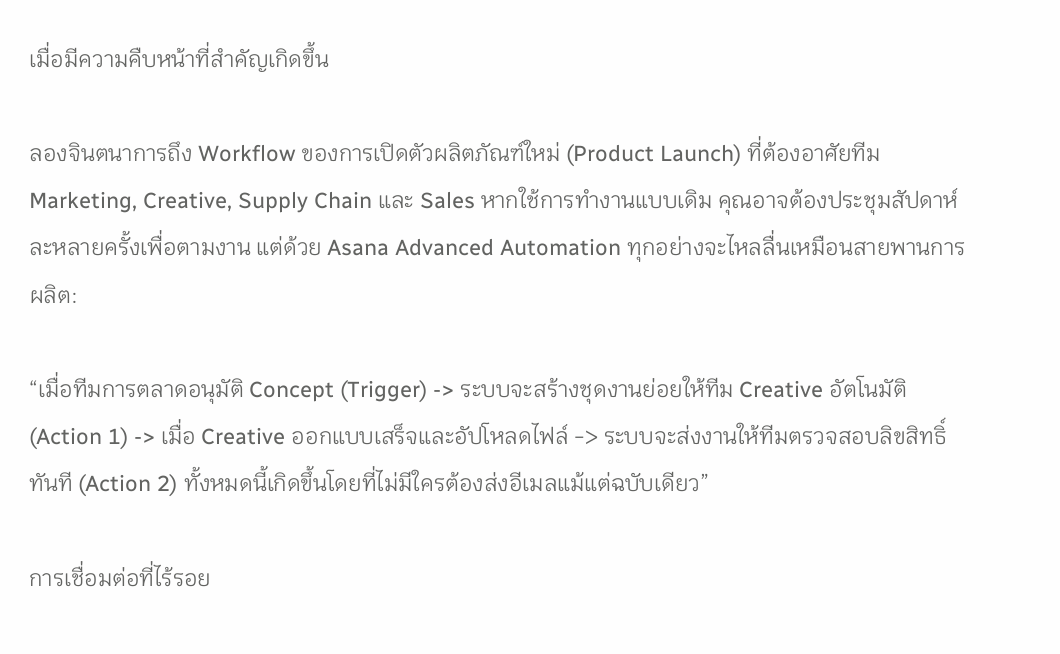เมื่อมีความคืบหน้าที่สำคัญเกิดขึ้น

ลองจินตนาการถึง Workflow ของการเปิดตัวผลิตภัณฑ์ใหม่ (Product Launch) ที่ต้องอาศัยทีม Marketing, Creative, Supply Chain และ Sales หากใช้การทำงานแบบเดิม คุณอาจต้องประชุมสัปดาห์ละหลายครั้งเพื่อตามงาน แต่ด้วย Asana Advanced Automation ทุกอย่างจะไหลลื่นเหมือนสายพานการผลิต:

“เมื่อทีมการตลาดอนุมัติ Concept (Trigger) -> ระบบจะสร้างชุดงานย่อยให้ทีม Creative อัตโนมัติ (Action 1) -> เมื่อ Creative ออกแบบเสร็จและอัปโหลดไฟล์ -> ระบบจะส่งงานให้ทีมตรวจสอบลิขสิทธิ์ทันที (Action 2) ทั้งหมดนี้เกิดขึ้นโดยที่ไม่มีใครต้องส่งอีเมลแม้แต่ฉบับเดียว”

การเชื่อมต่อที่ไร้รอย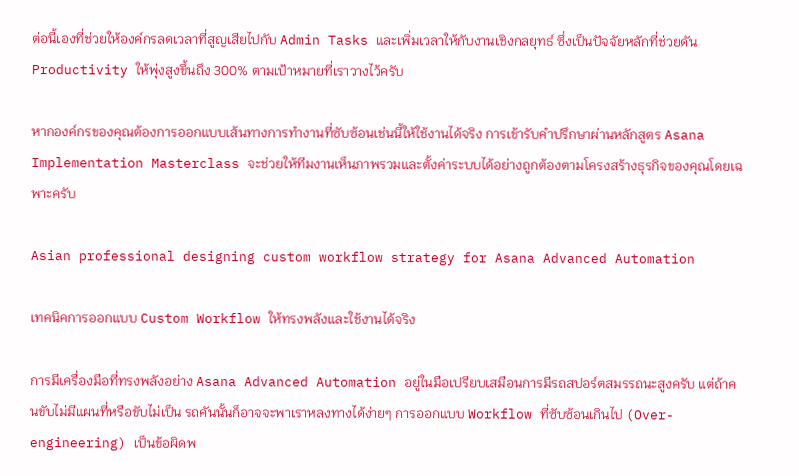ต่อนี้เองที่ช่วยให้องค์กรลดเวลาที่สูญเสียไปกับ Admin Tasks และเพิ่มเวลาให้กับงานเชิงกลยุทธ์ ซึ่งเป็นปัจจัยหลักที่ช่วยดัน Productivity ให้พุ่งสูงขึ้นถึง 300% ตามเป้าหมายที่เราวางไว้ครับ

หากองค์กรของคุณต้องการออกแบบเส้นทางการทำงานที่ซับซ้อนเช่นนี้ให้ใช้งานได้จริง การเข้ารับคำปรึกษาผ่านหลักสูตร Asana Implementation Masterclass จะช่วยให้ทีมงานเห็นภาพรวมและตั้งค่าระบบได้อย่างถูกต้องตามโครงสร้างธุรกิจของคุณโดยเฉพาะครับ

Asian professional designing custom workflow strategy for Asana Advanced Automation

เทคนิคการออกแบบ Custom Workflow ให้ทรงพลังและใช้งานได้จริง

การมีเครื่องมือที่ทรงพลังอย่าง Asana Advanced Automation อยู่ในมือเปรียบเสมือนการมีรถสปอร์ตสมรรถนะสูงครับ แต่ถ้าคนขับไม่มีแผนที่หรือขับไม่เป็น รถคันนั้นก็อาจจะพาเราหลงทางได้ง่ายๆ การออกแบบ Workflow ที่ซับซ้อนเกินไป (Over-engineering) เป็นข้อผิดพ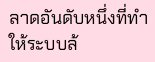ลาดอันดับหนึ่งที่ทำให้ระบบล้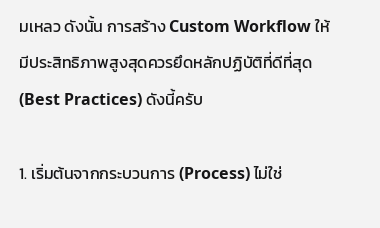มเหลว ดังนั้น การสร้าง Custom Workflow ให้มีประสิทธิภาพสูงสุดควรยึดหลักปฏิบัติที่ดีที่สุด (Best Practices) ดังนี้ครับ

1. เริ่มต้นจากกระบวนการ (Process) ไม่ใช่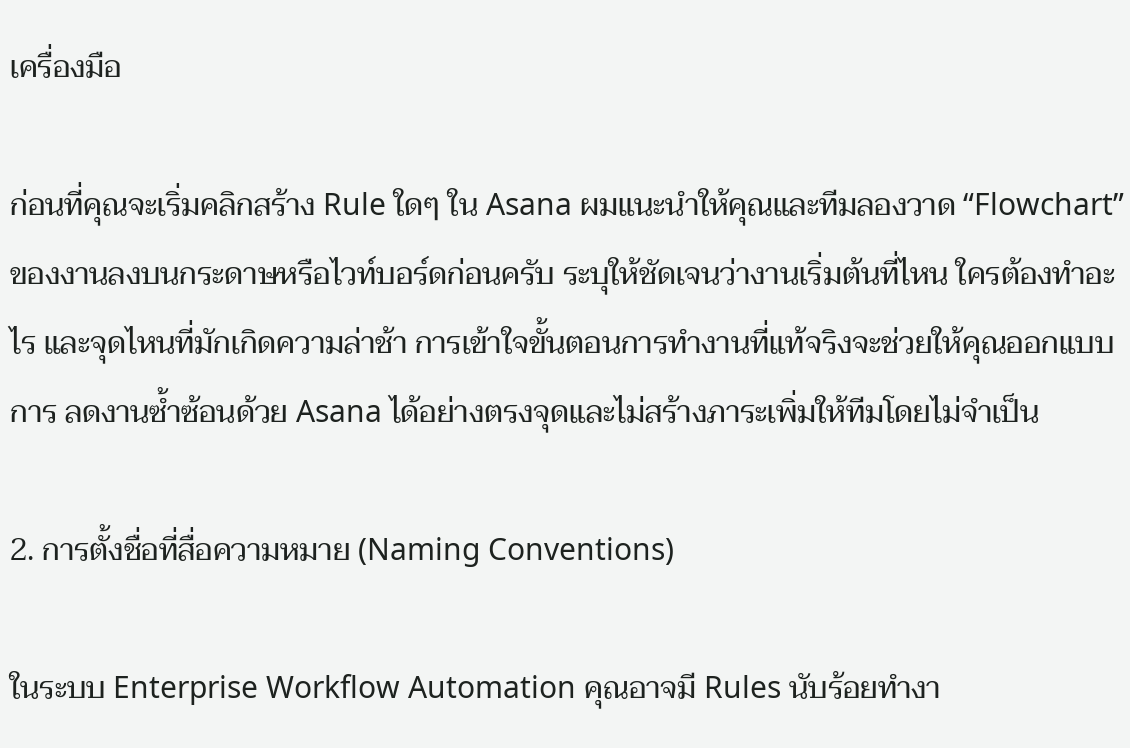เครื่องมือ

ก่อนที่คุณจะเริ่มคลิกสร้าง Rule ใดๆ ใน Asana ผมแนะนำให้คุณและทีมลองวาด “Flowchart” ของงานลงบนกระดาษหรือไวท์บอร์ดก่อนครับ ระบุให้ชัดเจนว่างานเริ่มต้นที่ไหน ใครต้องทำอะไร และจุดไหนที่มักเกิดความล่าช้า การเข้าใจขั้นตอนการทำงานที่แท้จริงจะช่วยให้คุณออกแบบการ ลดงานซ้ำซ้อนด้วย Asana ได้อย่างตรงจุดและไม่สร้างภาระเพิ่มให้ทีมโดยไม่จำเป็น

2. การตั้งชื่อที่สื่อความหมาย (Naming Conventions)

ในระบบ Enterprise Workflow Automation คุณอาจมี Rules นับร้อยทำงา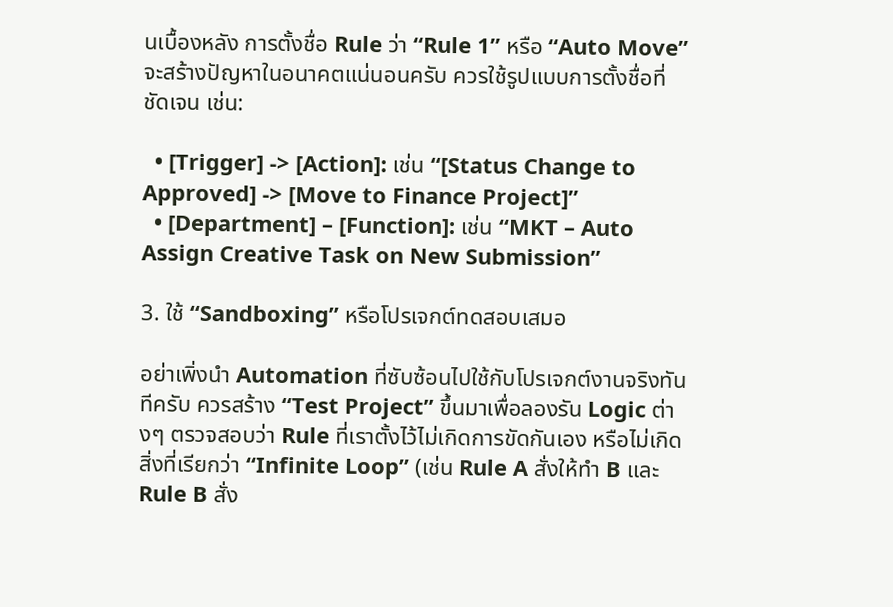นเบื้องหลัง การตั้งชื่อ Rule ว่า “Rule 1” หรือ “Auto Move” จะสร้างปัญหาในอนาคตแน่นอนครับ ควรใช้รูปแบบการตั้งชื่อที่ชัดเจน เช่น:

  • [Trigger] -> [Action]: เช่น “[Status Change to Approved] -> [Move to Finance Project]”
  • [Department] – [Function]: เช่น “MKT – Auto Assign Creative Task on New Submission”

3. ใช้ “Sandboxing” หรือโปรเจกต์ทดสอบเสมอ

อย่าเพิ่งนำ Automation ที่ซับซ้อนไปใช้กับโปรเจกต์งานจริงทันทีครับ ควรสร้าง “Test Project” ขึ้นมาเพื่อลองรัน Logic ต่างๆ ตรวจสอบว่า Rule ที่เราตั้งไว้ไม่เกิดการขัดกันเอง หรือไม่เกิดสิ่งที่เรียกว่า “Infinite Loop” (เช่น Rule A สั่งให้ทำ B และ Rule B สั่ง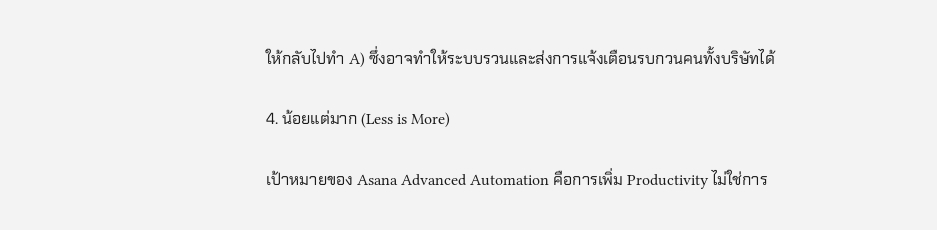ให้กลับไปทำ A) ซึ่งอาจทำให้ระบบรวนและส่งการแจ้งเตือนรบกวนคนทั้งบริษัทได้

4. น้อยแต่มาก (Less is More)

เป้าหมายของ Asana Advanced Automation คือการเพิ่ม Productivity ไม่ใช่การ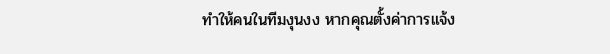ทำให้คนในทีมงุนงง หากคุณตั้งค่าการแจ้ง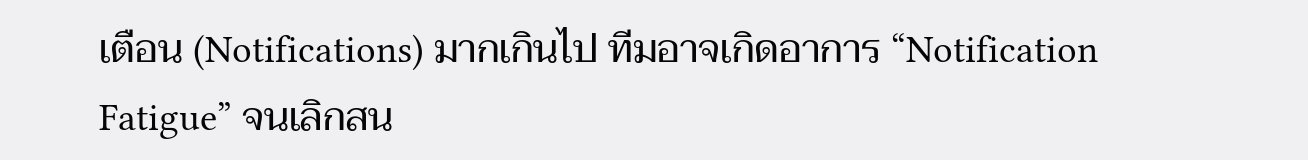เตือน (Notifications) มากเกินไป ทีมอาจเกิดอาการ “Notification Fatigue” จนเลิกสน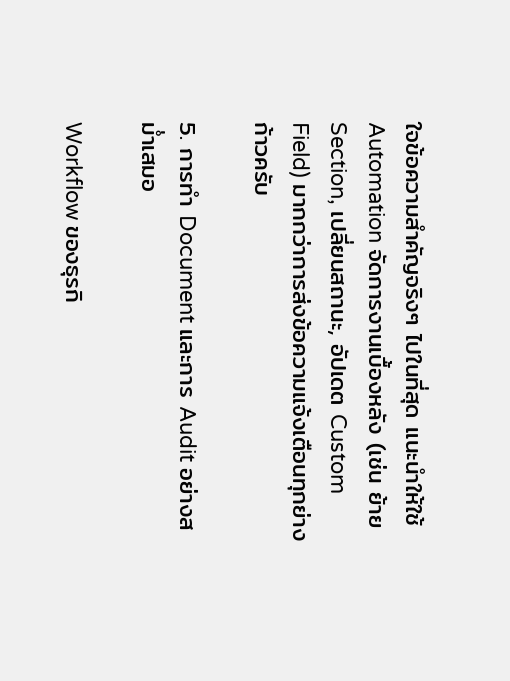ใจข้อความสำคัญจริงๆ ไปในที่สุด แนะนำให้ใช้ Automation จัดการงานเบื้องหลัง (เช่น ย้าย Section, เปลี่ยนสถานะ, อัปเดต Custom Field) มากกว่าการส่งข้อความแจ้งเตือนทุกย่างก้าวครับ

5. การทำ Document และการ Audit อย่างสม่ำเสมอ

Workflow ของธุรกิ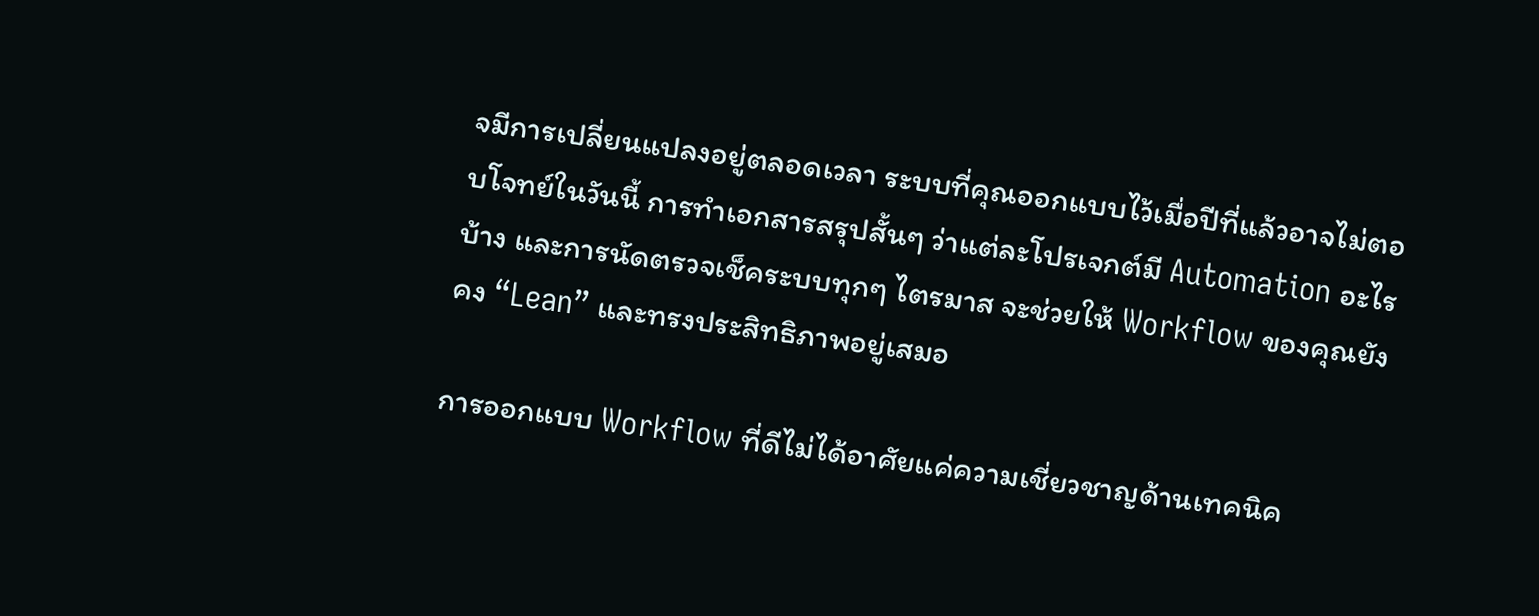จมีการเปลี่ยนแปลงอยู่ตลอดเวลา ระบบที่คุณออกแบบไว้เมื่อปีที่แล้วอาจไม่ตอบโจทย์ในวันนี้ การทำเอกสารสรุปสั้นๆ ว่าแต่ละโปรเจกต์มี Automation อะไรบ้าง และการนัดตรวจเช็คระบบทุกๆ ไตรมาส จะช่วยให้ Workflow ของคุณยังคง “Lean” และทรงประสิทธิภาพอยู่เสมอ

การออกแบบ Workflow ที่ดีไม่ได้อาศัยแค่ความเชี่ยวชาญด้านเทคนิค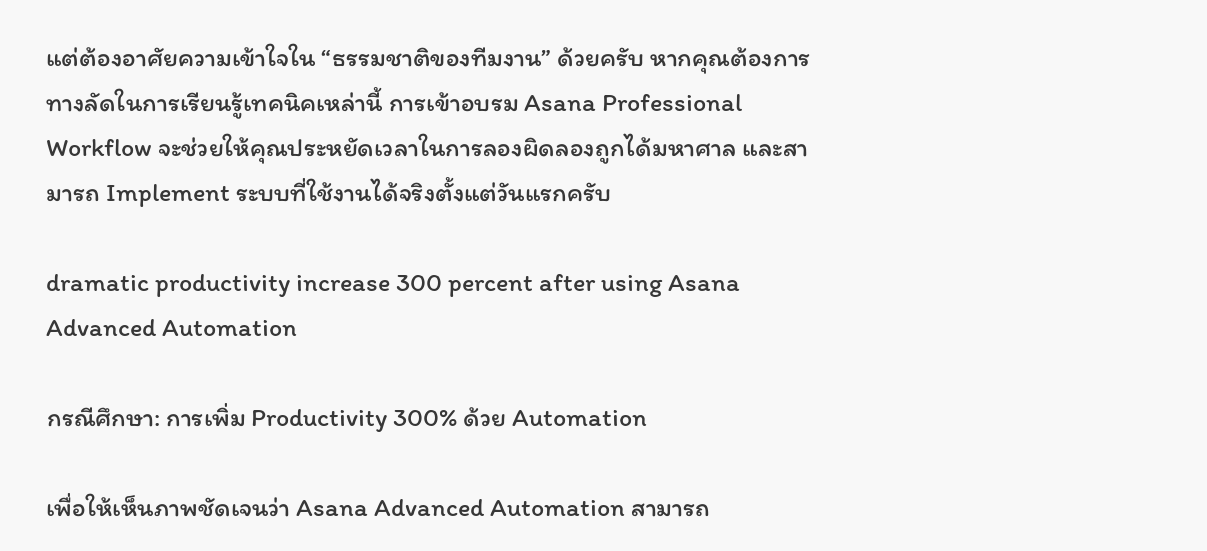แต่ต้องอาศัยความเข้าใจใน “ธรรมชาติของทีมงาน” ด้วยครับ หากคุณต้องการทางลัดในการเรียนรู้เทคนิคเหล่านี้ การเข้าอบรม Asana Professional Workflow จะช่วยให้คุณประหยัดเวลาในการลองผิดลองถูกได้มหาศาล และสามารถ Implement ระบบที่ใช้งานได้จริงตั้งแต่วันแรกครับ

dramatic productivity increase 300 percent after using Asana Advanced Automation

กรณีศึกษา: การเพิ่ม Productivity 300% ด้วย Automation

เพื่อให้เห็นภาพชัดเจนว่า Asana Advanced Automation สามารถ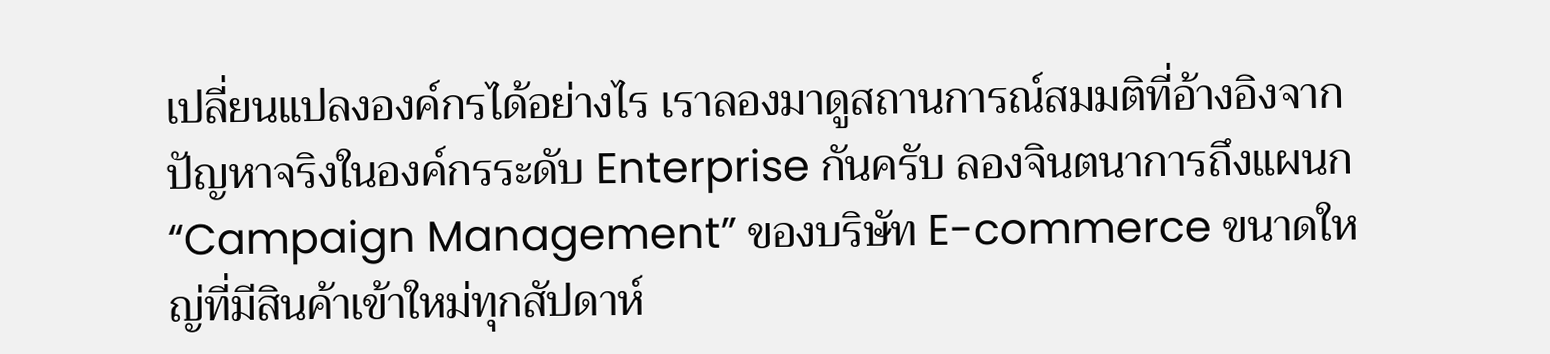เปลี่ยนแปลงองค์กรได้อย่างไร เราลองมาดูสถานการณ์สมมติที่อ้างอิงจากปัญหาจริงในองค์กรระดับ Enterprise กันครับ ลองจินตนาการถึงแผนก “Campaign Management” ของบริษัท E-commerce ขนาดใหญ่ที่มีสินค้าเข้าใหม่ทุกสัปดาห์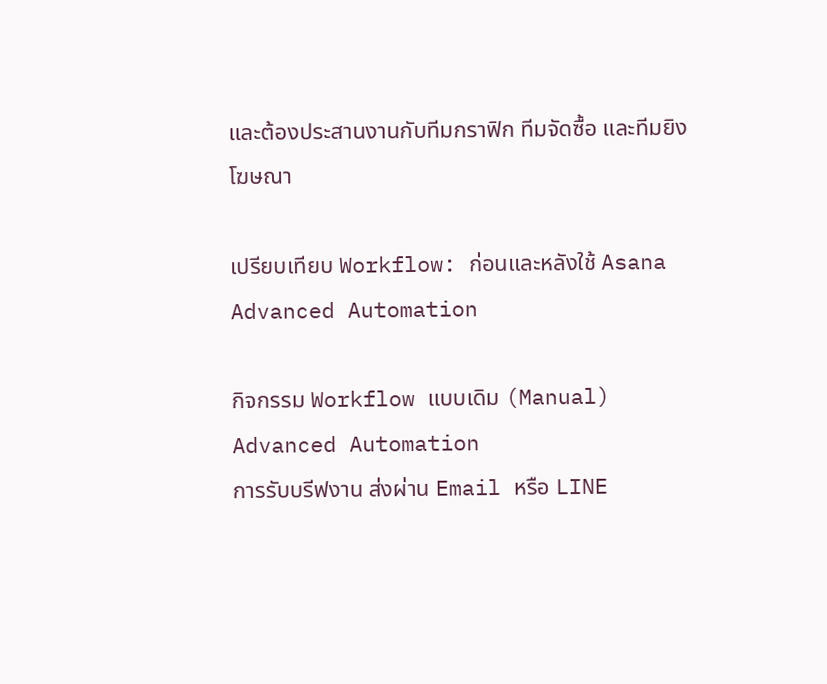และต้องประสานงานกับทีมกราฟิก ทีมจัดซื้อ และทีมยิงโฆษณา

เปรียบเทียบ Workflow: ก่อนและหลังใช้ Asana Advanced Automation

กิจกรรม Workflow แบบเดิม (Manual) Advanced Automation
การรับบรีฟงาน ส่งผ่าน Email หรือ LINE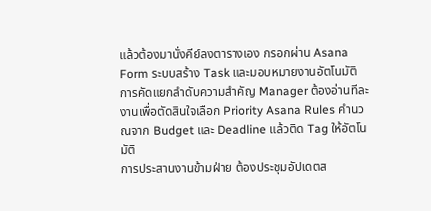แล้วต้องมานั่งคีย์ลงตารางเอง กรอกผ่าน Asana Form ระบบสร้าง Task และมอบหมายงานอัตโนมัติ
การคัดแยกลำดับความสำคัญ Manager ต้องอ่านทีละงานเพื่อตัดสินใจเลือก Priority Asana Rules คำนวณจาก Budget และ Deadline แล้วติด Tag ให้อัตโนมัติ
การประสานงานข้ามฝ่าย ต้องประชุมอัปเดตส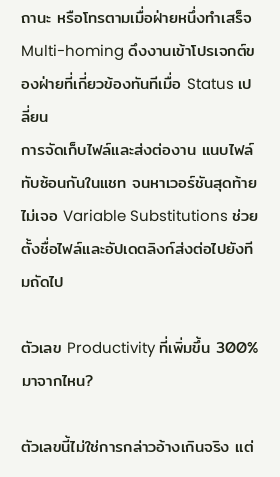ถานะ หรือโทรตามเมื่อฝ่ายหนึ่งทำเสร็จ Multi-homing ดึงงานเข้าโปรเจกต์ของฝ่ายที่เกี่ยวข้องทันทีเมื่อ Status เปลี่ยน
การจัดเก็บไฟล์และส่งต่องาน แนบไฟล์ทับซ้อนกันในแชท จนหาเวอร์ชันสุดท้ายไม่เจอ Variable Substitutions ช่วยตั้งชื่อไฟล์และอัปเดตลิงก์ส่งต่อไปยังทีมถัดไป

ตัวเลข Productivity ที่เพิ่มขึ้น 300% มาจากไหน?

ตัวเลขนี้ไม่ใช่การกล่าวอ้างเกินจริง แต่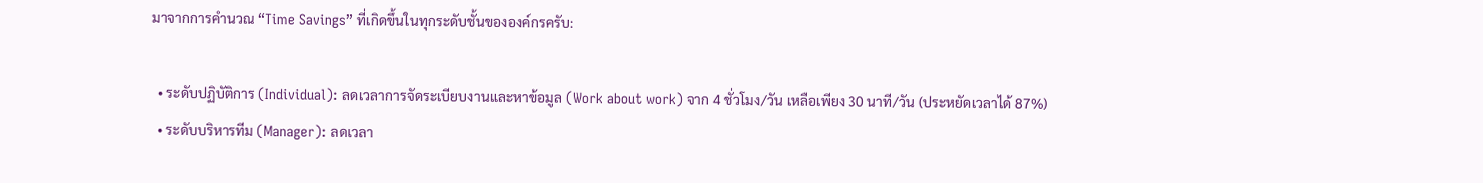มาจากการคำนวณ “Time Savings” ที่เกิดขึ้นในทุกระดับชั้นขององค์กรครับ:

  • ระดับปฏิบัติการ (Individual): ลดเวลาการจัดระเบียบงานและหาข้อมูล (Work about work) จาก 4 ชั่วโมง/วัน เหลือเพียง 30 นาที/วัน (ประหยัดเวลาได้ 87%)
  • ระดับบริหารทีม (Manager): ลดเวลา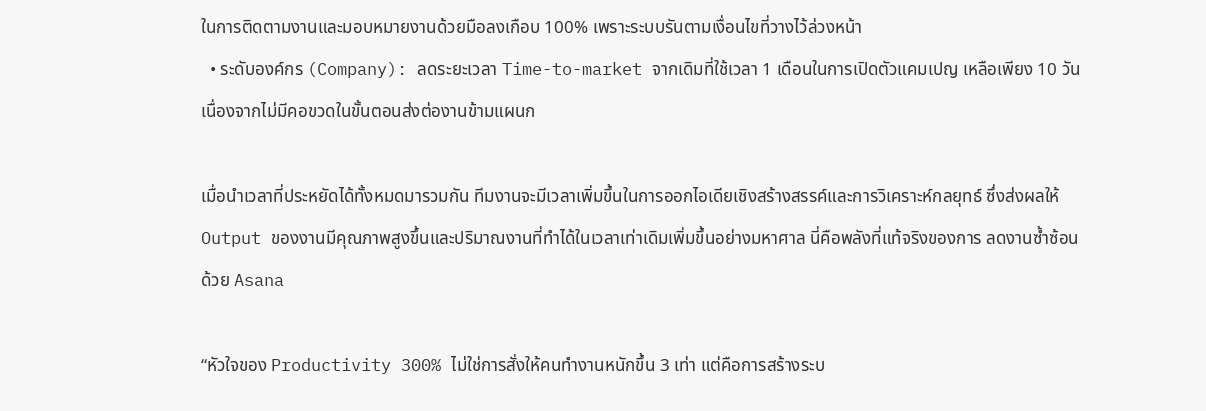ในการติดตามงานและมอบหมายงานด้วยมือลงเกือบ 100% เพราะระบบรันตามเงื่อนไขที่วางไว้ล่วงหน้า
  • ระดับองค์กร (Company): ลดระยะเวลา Time-to-market จากเดิมที่ใช้เวลา 1 เดือนในการเปิดตัวแคมเปญ เหลือเพียง 10 วัน เนื่องจากไม่มีคอขวดในขั้นตอนส่งต่องานข้ามแผนก

เมื่อนำเวลาที่ประหยัดได้ทั้งหมดมารวมกัน ทีมงานจะมีเวลาเพิ่มขึ้นในการออกไอเดียเชิงสร้างสรรค์และการวิเคราะห์กลยุทธ์ ซึ่งส่งผลให้ Output ของงานมีคุณภาพสูงขึ้นและปริมาณงานที่ทำได้ในเวลาเท่าเดิมเพิ่มขึ้นอย่างมหาศาล นี่คือพลังที่แท้จริงของการ ลดงานซ้ำซ้อนด้วย Asana

“หัวใจของ Productivity 300% ไม่ใช่การสั่งให้คนทำงานหนักขึ้น 3 เท่า แต่คือการสร้างระบ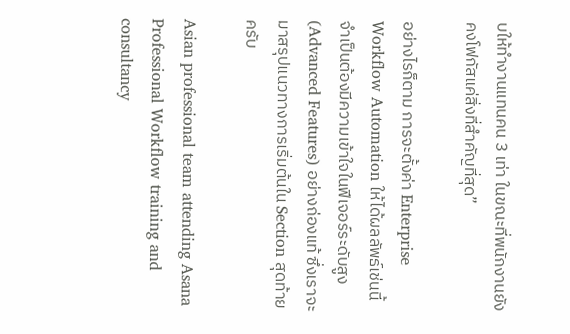บให้ทำงานแทนคน 3 เท่า ในขณะที่พนักงานยังคงโฟกัสแค่สิ่งที่สำคัญที่สุด”

อย่างไรก็ตาม การจะตั้งค่า Enterprise Workflow Automation ให้ได้ผลลัพธ์เช่นนี้ จำเป็นต้องมีความเข้าใจในฟีเจอร์ระดับสูง (Advanced Features) อย่างถ่องแท้ ซึ่งเราจะมาสรุปแนวทางการเริ่มต้นใน Section สุดท้ายครับ

Asian professional team attending Asana Professional Workflow training and consultancy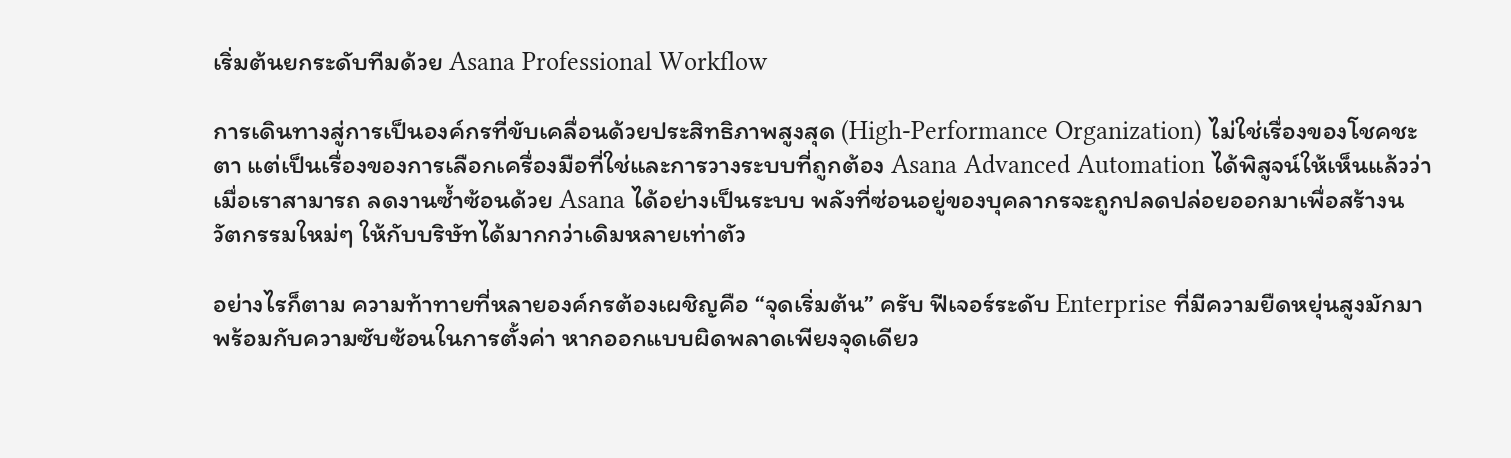เริ่มต้นยกระดับทีมด้วย Asana Professional Workflow

การเดินทางสู่การเป็นองค์กรที่ขับเคลื่อนด้วยประสิทธิภาพสูงสุด (High-Performance Organization) ไม่ใช่เรื่องของโชคชะตา แต่เป็นเรื่องของการเลือกเครื่องมือที่ใช่และการวางระบบที่ถูกต้อง Asana Advanced Automation ได้พิสูจน์ให้เห็นแล้วว่า เมื่อเราสามารถ ลดงานซ้ำซ้อนด้วย Asana ได้อย่างเป็นระบบ พลังที่ซ่อนอยู่ของบุคลากรจะถูกปลดปล่อยออกมาเพื่อสร้างนวัตกรรมใหม่ๆ ให้กับบริษัทได้มากกว่าเดิมหลายเท่าตัว

อย่างไรก็ตาม ความท้าทายที่หลายองค์กรต้องเผชิญคือ “จุดเริ่มต้น” ครับ ฟีเจอร์ระดับ Enterprise ที่มีความยืดหยุ่นสูงมักมาพร้อมกับความซับซ้อนในการตั้งค่า หากออกแบบผิดพลาดเพียงจุดเดียว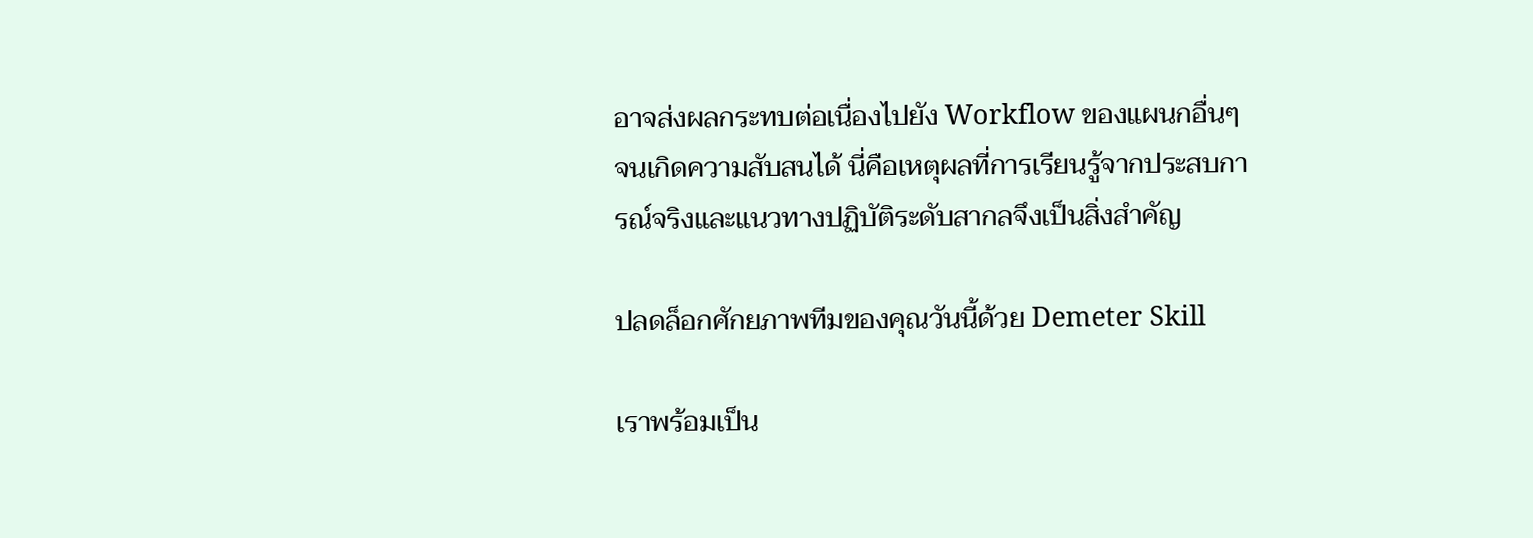อาจส่งผลกระทบต่อเนื่องไปยัง Workflow ของแผนกอื่นๆ จนเกิดความสับสนได้ นี่คือเหตุผลที่การเรียนรู้จากประสบการณ์จริงและแนวทางปฏิบัติระดับสากลจึงเป็นสิ่งสำคัญ

ปลดล็อกศักยภาพทีมของคุณวันนี้ด้วย Demeter Skill

เราพร้อมเป็น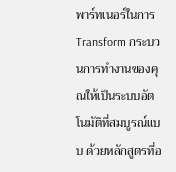พาร์ทเนอร์ในการ Transform กระบวนการทำงานของคุณให้เป็นระบบอัตโนมัติที่สมบูรณ์แบบ ด้วยหลักสูตรที่อ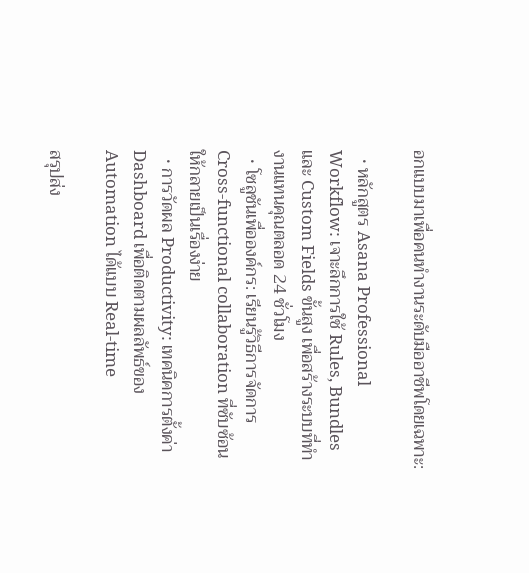อกแบบมาเพื่อคนทำงานระดับมืออาชีพโดยเฉพาะ:

  • หลักสูตร Asana Professional Workflow: เจาะลึกการใช้ Rules, Bundles และ Custom Fields ขั้นสูง เพื่อสร้างระบบที่ทำงานแทนคุณตลอด 24 ชั่วโมง
  • โซลูชันเพื่อองค์กร: เรียนรู้วิธีการจัดการ Cross-functional collaboration ที่ซับซ้อนให้กลายเป็นเรื่องง่าย
  • การวัดผล Productivity: เทคนิคการตั้งค่า Dashboard เพื่อติดตามผลลัพธ์ของ Automation ได้แบบ Real-time

สรุปส่ง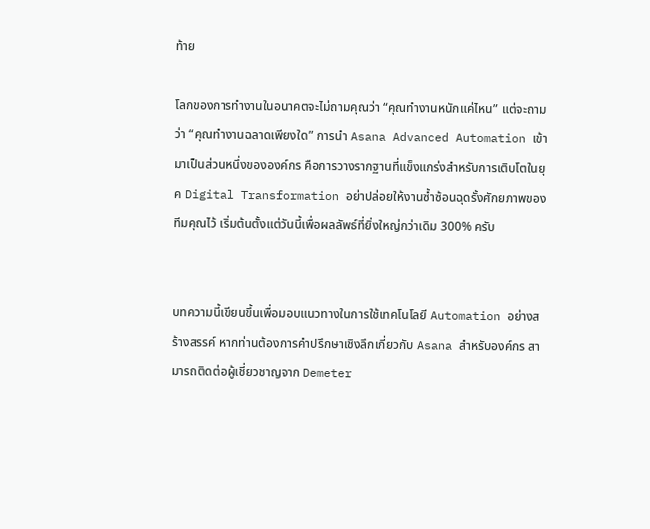ท้าย

โลกของการทำงานในอนาคตจะไม่ถามคุณว่า “คุณทำงานหนักแค่ไหน” แต่จะถามว่า “คุณทำงานฉลาดเพียงใด” การนำ Asana Advanced Automation เข้ามาเป็นส่วนหนึ่งขององค์กร คือการวางรากฐานที่แข็งแกร่งสำหรับการเติบโตในยุค Digital Transformation อย่าปล่อยให้งานซ้ำซ้อนฉุดรั้งศักยภาพของทีมคุณไว้ เริ่มต้นตั้งแต่วันนี้เพื่อผลลัพธ์ที่ยิ่งใหญ่กว่าเดิม 300% ครับ


บทความนี้เขียนขึ้นเพื่อมอบแนวทางในการใช้เทคโนโลยี Automation อย่างสร้างสรรค์ หากท่านต้องการคำปรึกษาเชิงลึกเกี่ยวกับ Asana สำหรับองค์กร สามารถติดต่อผู้เชี่ยวชาญจาก Demeter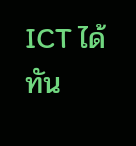ICT ได้ทัน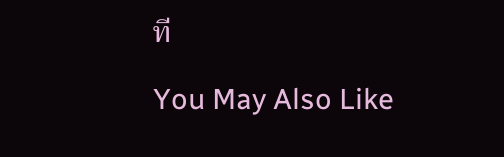ที

You May Also Like